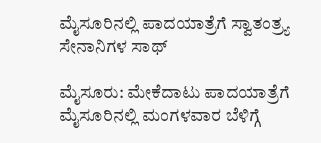ಮೈಸೂರಿನಲ್ಲಿ ಪಾದಯಾತ್ರೆಗೆ ಸ್ವಾತಂತ್ರ್ಯ ಸೇನಾನಿಗಳ ಸಾಥ್

ಮೈಸೂರು: ಮೇಕೆದಾಟು ಪಾದಯಾತ್ರೆಗೆ ಮೈಸೂರಿನಲ್ಲಿ ಮಂಗಳವಾರ ಬೆಳಿಗ್ಗೆ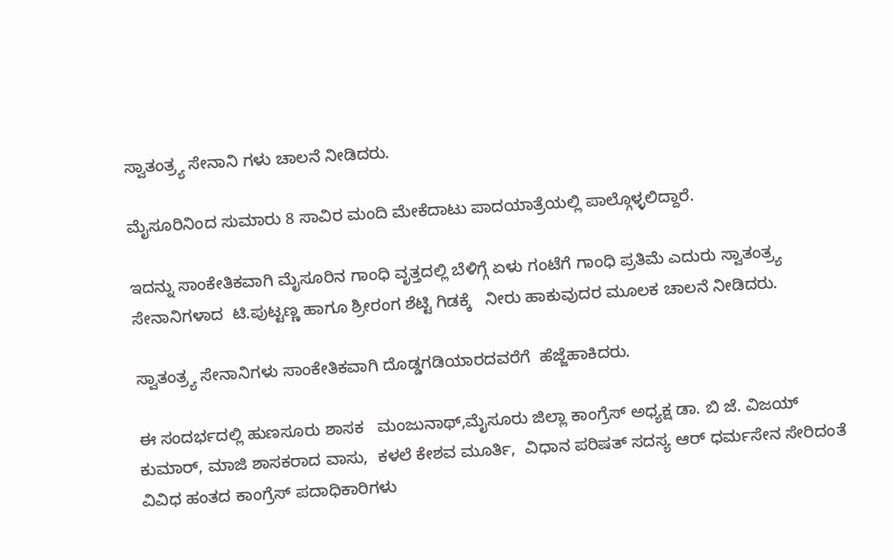ಸ್ವಾತಂತ್ರ್ಯ ಸೇನಾನಿ ಗಳು ಚಾಲನೆ ನೀಡಿದರು.

ಮೈಸೂರಿನಿಂದ ಸುಮಾರು 8 ಸಾವಿರ ಮಂದಿ ಮೇಕೆದಾಟು ಪಾದಯಾತ್ರೆಯಲ್ಲಿ ಪಾಲ್ಗೊಳ್ಳಲಿದ್ದಾರೆ.

ಇದನ್ನು ಸಾಂಕೇತಿಕವಾಗಿ ಮೈಸೂರಿನ ಗಾಂಧಿ ವೃತ್ತದಲ್ಲಿ ಬೆಳಿಗ್ಗೆ ಏಳು ಗಂಟೆಗೆ ಗಾಂಧಿ ಪ್ರತಿಮೆ ಎದುರು ಸ್ವಾತಂತ್ರ್ಯ ಸೇನಾನಿಗಳಾದ  ಟಿ.ಪುಟ್ಟಣ್ಣ ಹಾಗೂ ಶ್ರೀರಂಗ ಶೆಟ್ಟಿ ಗಿಡಕ್ಕೆ   ನೀರು ಹಾಕುವುದರ ಮೂಲಕ ಚಾಲನೆ ನೀಡಿದರು.

ಸ್ವಾತಂತ್ರ್ಯ ಸೇನಾನಿಗಳು ಸಾಂಕೇತಿಕವಾಗಿ ದೊಡ್ಡಗಡಿಯಾರದವರೆಗೆ  ಹೆಜ್ಜೆಹಾಕಿದರು.

ಈ ಸಂದರ್ಭದಲ್ಲಿ ಹುಣಸೂರು ಶಾಸಕ   ಮಂಜುನಾಥ್,ಮೈಸೂರು ಜಿಲ್ಲಾ ಕಾಂಗ್ರೆಸ್ ಅಧ್ಯಕ್ಷ ಡಾ. ಬಿ ಜೆ. ವಿಜಯ್ ಕುಮಾರ್, ಮಾಜಿ ಶಾಸಕರಾದ ವಾಸು,  ಕಳಲೆ ಕೇಶವ ಮೂರ್ತಿ,  ವಿಧಾನ ಪರಿಷತ್ ಸದಸ್ಯ ಆರ್ ಧರ್ಮಸೇನ ಸೇರಿದಂತೆ ವಿವಿಧ ಹಂತದ ಕಾಂಗ್ರೆಸ್ ಪದಾಧಿಕಾರಿಗಳು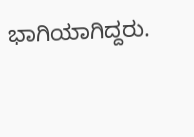ಭಾಗಿಯಾಗಿದ್ದರು.